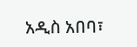አዲስ አበባ፣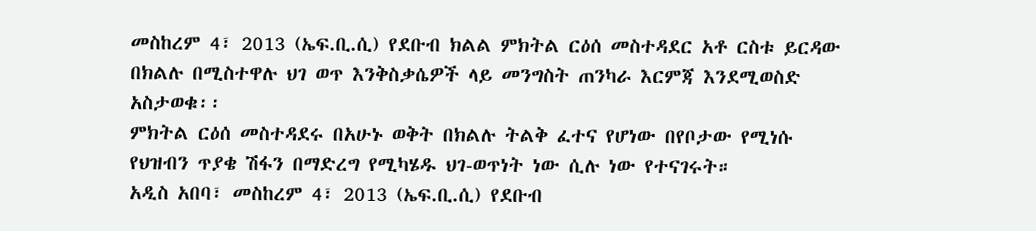መስከረም 4፣ 2013 (ኤፍ.ቢ.ሲ) የደቡብ ክልል ምክትል ርዕሰ መስተዳደር አቶ ርስቱ ይርዳው በክልሉ በሚስተዋሉ ህገ ወጥ እንቅስቃሴዎች ላይ መንግስት ጠንካራ እርምጃ እንደሚወስድ አስታወቁ፡፡
ምክትል ርዕሰ መስተዳደሩ በአሁኑ ወቅት በክልሉ ትልቅ ፈተና የሆነው በየቦታው የሚነሱ የህዝብን ጥያቄ ሽፋን በማድረግ የሚካሄዱ ህገ-ወጥነት ነው ሲሉ ነው የተናገሩት።
አዲስ አበባ፣ መስከረም 4፣ 2013 (ኤፍ.ቢ.ሲ) የደቡብ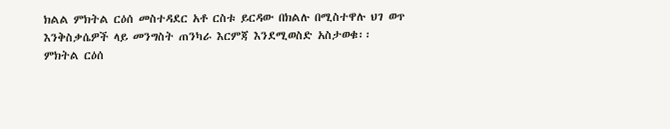ክልል ምክትል ርዕሰ መስተዳደር አቶ ርስቱ ይርዳው በክልሉ በሚስተዋሉ ህገ ወጥ እንቅስቃሴዎች ላይ መንግስት ጠንካራ እርምጃ እንደሚወስድ አስታወቁ፡፡
ምክትል ርዕሰ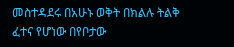መስተዳደሩ በአሁኑ ወቅት በክልሉ ትልቅ ፈተና የሆነው በየቦታው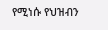የሚነሱ የህዝብን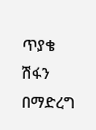ጥያቄ ሽፋን በማድረግ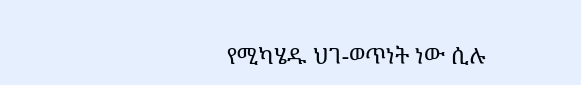የሚካሄዱ ህገ-ወጥነት ነው ሲሉ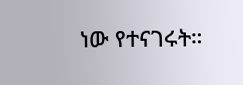ነው የተናገሩት።